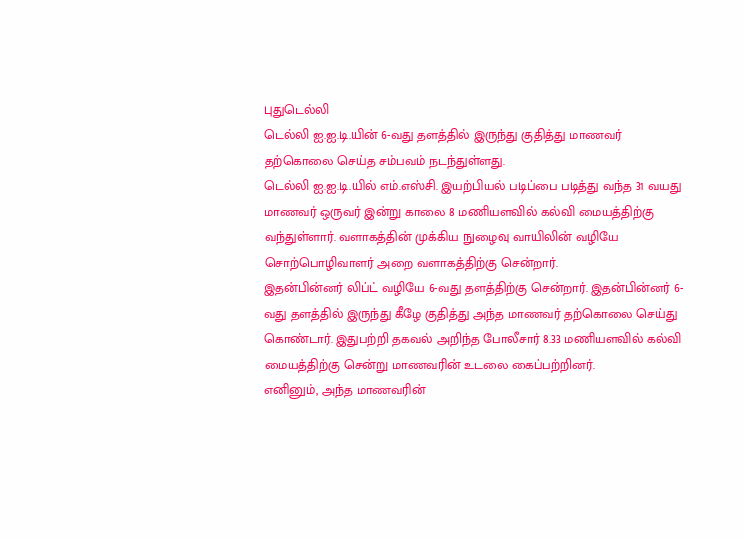புதுடெல்லி
டெல்லி ஐ.ஐ.டி.யின் 6-வது தளத்தில் இருந்து குதித்து மாணவர் தற்கொலை செய்த சம்பவம் நடந்துள்ளது.
டெல்லி ஐ.ஐ.டி.யில் எம்.எஸ்சி. இயற்பியல் படிப்பை படித்து வந்த 31 வயது மாணவர் ஒருவர் இன்று காலை 8 மணியளவில் கல்வி மையத்திற்கு வந்துள்ளார். வளாகத்தின் முக்கிய நுழைவு வாயிலின் வழியே சொற்பொழிவாளர் அறை வளாகத்திற்கு சென்றார்.
இதன்பின்னர் லிப்ட் வழியே 6-வது தளத்திற்கு சென்றார். இதன்பின்னர் 6-வது தளத்தில் இருந்து கீழே குதித்து அந்த மாணவர் தற்கொலை செய்து கொண்டார். இதுபற்றி தகவல் அறிந்த போலீசார் 8.33 மணியளவில் கல்வி மையத்திற்கு சென்று மாணவரின் உடலை கைப்பற்றினர்.
எனினும், அந்த மாணவரின்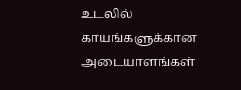உடலில் காயங்களுக்கான அடையாளங்கள்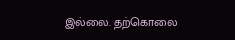இல்லை. தற்கொலை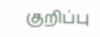குறிப்பு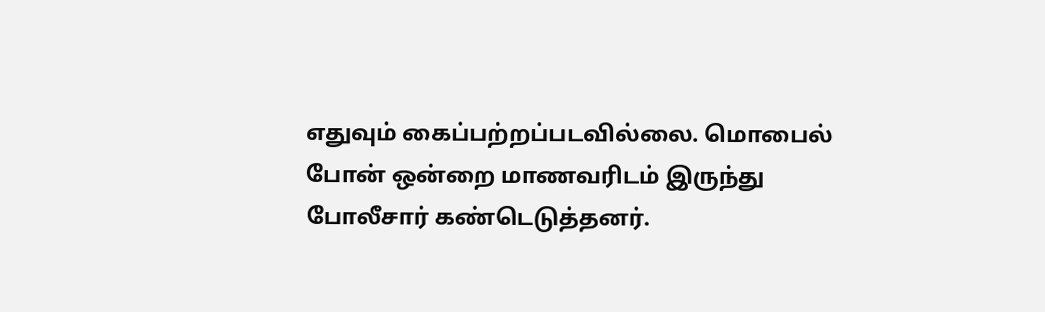எதுவும் கைப்பற்றப்படவில்லை. மொபைல் போன் ஒன்றை மாணவரிடம் இருந்து போலீசார் கண்டெடுத்தனர்.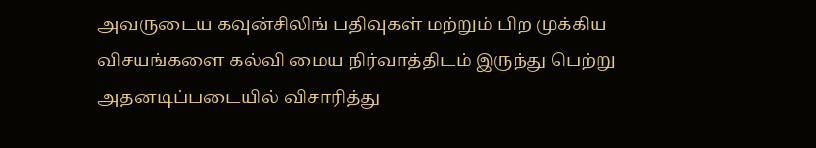அவருடைய கவுன்சிலிங் பதிவுகள் மற்றும் பிற முக்கிய விசயங்களை கல்வி மைய நிர்வாத்திடம் இருந்து பெற்று அதனடிப்படையில் விசாரித்து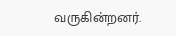வருகின்றனர்.